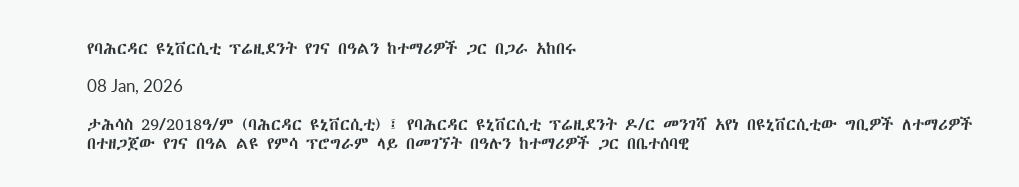የባሕርዳር ዩኒቨርሲቲ ፕሬዚደንት የገና በዓልን ከተማሪዎች ጋር በጋራ አከበሩ

08 Jan, 2026

ታሕሳስ 29/2018ዓ/ም (ባሕርዳር ዩኒቨርሲቲ) ፤ የባሕርዳር ዩኒቨርሲቲ ፕሬዚደንት ዶ/ር መንገሻ አየነ በዩኒቨርሲቲው ግቢዎች ለተማሪዎች በተዘጋጀው የገና በዓል ልዩ የምሳ ፕሮግራም ላይ በመገኘት በዓሉን ከተማሪዎች ጋር በቤተሰባዊ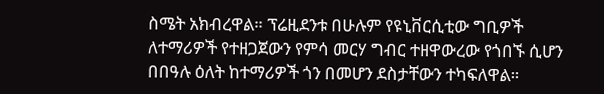ስሜት አክብረዋል። ፕሬዚደንቱ በሁሉም የዩኒቨርሲቲው ግቢዎች ለተማሪዎች የተዘጋጀውን የምሳ መርሃ ግብር ተዘዋውረው የጎበኙ ሲሆን በበዓሉ ዕለት ከተማሪዎች ጎን በመሆን ደስታቸውን ተካፍለዋል።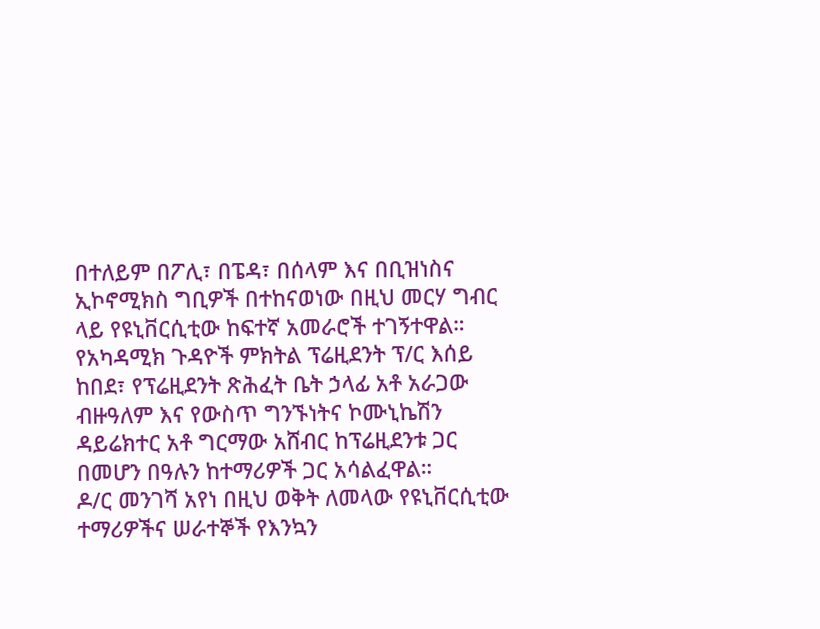በተለይም በፖሊ፣ በፔዳ፣ በሰላም እና በቢዝነስና ኢኮኖሚክስ ግቢዎች በተከናወነው በዚህ መርሃ ግብር ላይ የዩኒቨርሲቲው ከፍተኛ አመራሮች ተገኝተዋል። የአካዳሚክ ጉዳዮች ምክትል ፕሬዚደንት ፕ/ር እሰይ ከበደ፣ የፕሬዚደንት ጽሕፈት ቤት ኃላፊ አቶ አራጋው ብዙዓለም እና የውስጥ ግንኙነትና ኮሙኒኬሽን ዳይሬክተር አቶ ግርማው አሸብር ከፕሬዚደንቱ ጋር በመሆን በዓሉን ከተማሪዎች ጋር አሳልፈዋል።
ዶ/ር መንገሻ አየነ በዚህ ወቅት ለመላው የዩኒቨርሲቲው ተማሪዎችና ሠራተኞች የእንኳን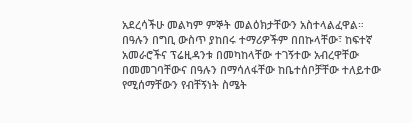አደረሳችሁ መልካም ምኞት መልዕክታቸውን አስተላልፈዋል። በዓሉን በግቢ ውስጥ ያከበሩ ተማሪዎችም በበኩላቸው፣ ከፍተኛ አመራሮችና ፕሬዚዳንቱ በመካከላቸው ተገኝተው አብረዋቸው በመመገባቸውና በዓሉን በማሳለፋቸው ከቤተሰቦቻቸው ተለይተው የሚሰማቸውን የብቸኝነት ስሜት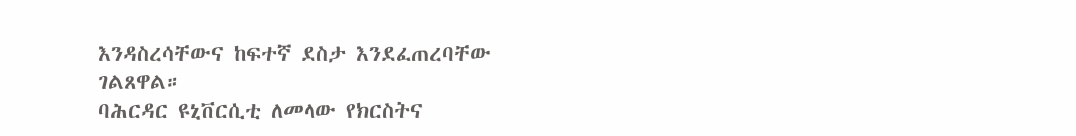እንዳስረሳቸውና ከፍተኛ ደስታ እንደፈጠረባቸው ገልጸዋል።
ባሕርዳር ዩኒቨርሲቲ ለመላው የክርስትና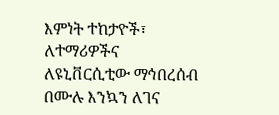እምነት ተከታዮች፣ ለተማሪዎችና ለዩኒቨርሲቲው ማኅበረሰብ በሙሉ እንኳን ለገና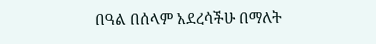በዓል በሰላም አደረሳችሁ በማለት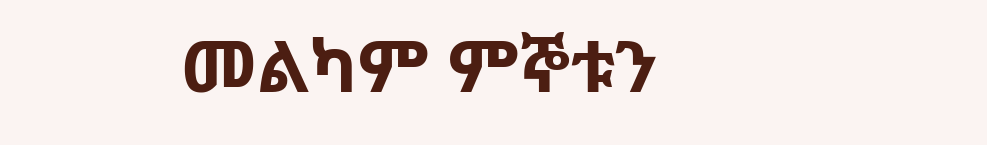መልካም ምኞቱን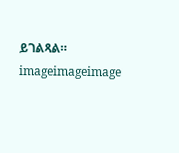ይገልጻል።
imageimageimage